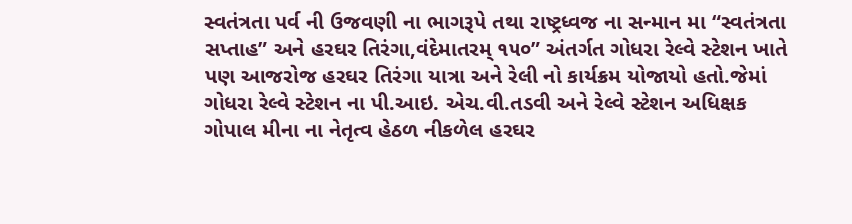સ્વતંત્રતા પર્વ ની ઉજવણી ના ભાગરૂપે તથા રાષ્ટ્રધ્વજ ના સન્માન મા “સ્વતંત્રતા સપ્તાહ” અને હરઘર તિરંગા,વંદેમાતરમ્ ૧૫૦” અંતર્ગત ગોધરા રેલ્વે સ્ટેશન ખાતે પણ આજરોજ હરઘર તિરંગા યાત્રા અને રેલી નો કાર્યક્રમ યોજાયો હતો.જેમાં ગોધરા રેલ્વે સ્ટેશન ના પી.આઇ. એચ.વી.તડવી અને રેલ્વે સ્ટેશન અધિક્ષક ગોપાલ મીના ના નેતૃત્વ હેઠળ નીકળેલ હરઘર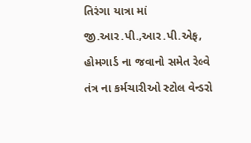તિરંગા યાત્રા માં જી.આર.પી.,આર.પી.એફ, હોમગાર્ડ ના જવાનો સમેત રેલ્વે તંત્ર ના કર્મચારીઓ સ્ટોલ વેન્ડરો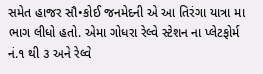સમેત હાજર સૌ•કોઈ જનમેદની એ આ તિરંગા યાત્રા મા ભાગ લીધો હતો. એમા ગોધરા રેલ્વે સ્ટેશન ના પ્લેટફોર્મ નં.૧ થી ૩ અને રેલ્વે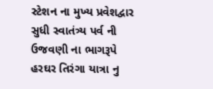સ્ટેશન ના મુખ્ય પ્રવેશદ્વાર સુધી સ્વાતંત્ર્ય પર્વ ની ઉજવણી ના ભાગરૂપે હરઘર તિરંગા યાત્રા નુ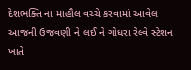દેશભક્તિ ના માહૌલ વચ્ચે કરવામાં આવેલ આજની ઉજવણી ને લઈ ને ગોધરા રેલ્વે સ્ટેશન ખાતે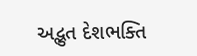અદ્ભુત દેશભક્તિ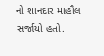નો શાનદાર માહૌલ સર્જાયો હતો.